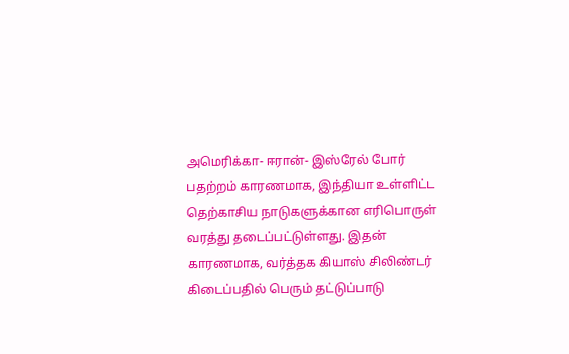அமெரிக்கா- ஈரான்- இஸ்ரேல் போர் பதற்றம் காரணமாக, இந்தியா உள்ளிட்ட தெற்காசிய நாடுகளுக்கான எரிபொருள் வரத்து தடைப்பட்டுள்ளது. இதன் காரணமாக, வர்த்தக கியாஸ் சிலிண்டர் கிடைப்பதில் பெரும் தட்டுப்பாடு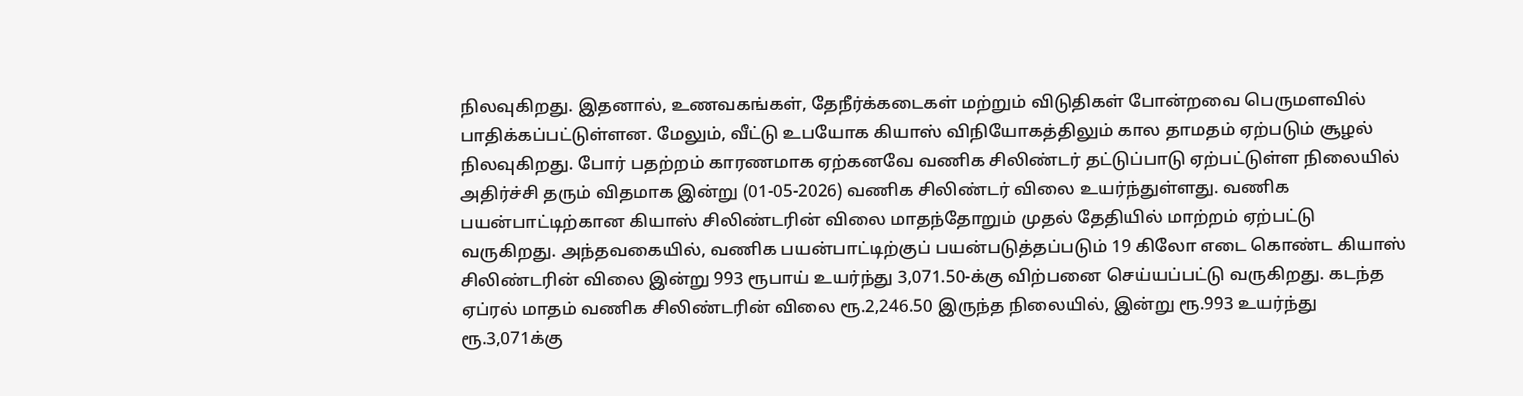நிலவுகிறது. இதனால், உணவகங்கள், தேநீர்க்கடைகள் மற்றும் விடுதிகள் போன்றவை பெருமளவில் பாதிக்கப்பட்டுள்ளன. மேலும், வீட்டு உபயோக கியாஸ் விநியோகத்திலும் கால தாமதம் ஏற்படும் சூழல் நிலவுகிறது. போர் பதற்றம் காரணமாக ஏற்கனவே வணிக சிலிண்டர் தட்டுப்பாடு ஏற்பட்டுள்ள நிலையில் அதிர்ச்சி தரும் விதமாக இன்று (01-05-2026) வணிக சிலிண்டர் விலை உயர்ந்துள்ளது. வணிக பயன்பாட்டிற்கான கியாஸ் சிலிண்டரின் விலை மாதந்தோறும் முதல் தேதியில் மாற்றம் ஏற்பட்டு வருகிறது. அந்தவகையில், வணிக பயன்பாட்டிற்குப் பயன்படுத்தப்படும் 19 கிலோ எடை கொண்ட கியாஸ் சிலிண்டரின் விலை இன்று 993 ரூபாய் உயர்ந்து 3,071.50-க்கு விற்பனை செய்யப்பட்டு வருகிறது. கடந்த ஏப்ரல் மாதம் வணிக சிலிண்டரின் விலை ரூ.2,246.50 இருந்த நிலையில், இன்று ரூ.993 உயர்ந்து ரூ.3,071க்கு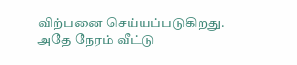விற்பனை செய்யப்படுகிறது. அதே நேரம் வீட்டு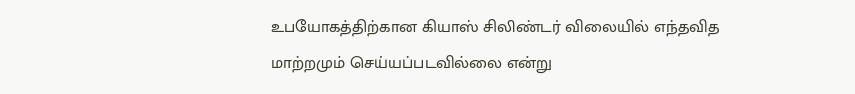உபயோகத்திற்கான கியாஸ் சிலிண்டர் விலையில் எந்தவித மாற்றமும் செய்யப்படவில்லை என்று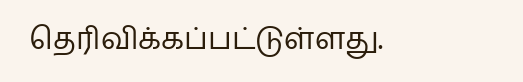தெரிவிக்கப்பட்டுள்ளது.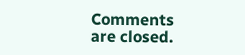Comments are closed.